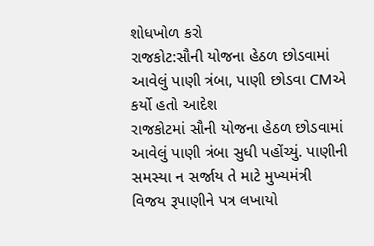શોધખોળ કરો
રાજકોટ:સૌની યોજના હેઠળ છોડવામાં આવેલું પાણી ત્રંબા, પાણી છોડવા CMએ કર્યો હતો આદેશ
રાજકોટમાં સૌની યોજના હેઠળ છોડવામાં આવેલું પાણી ત્રંબા સુધી પહોંચ્યું. પાણીની સમસ્યા ન સર્જાય તે માટે મુખ્યમંત્રી વિજય રૂપાણીને પત્ર લખાયો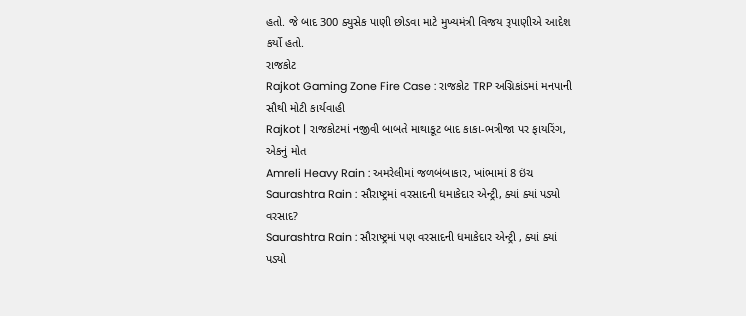હતો. જે બાદ 300 ક્યુસેક પાણી છોડવા માટે મુખ્યમંત્રી વિજય રૂપાણીએ આદેશ કર્યો હતો.
રાજકોટ
Rajkot Gaming Zone Fire Case : રાજકોટ TRP અગ્નિકાંડમાં મનપાની સૌથી મોટી કાર્યવાહી
Rajkot | રાજકોટમાં નજીવી બાબતે માથાકૂટ બાદ કાકા-ભત્રીજા પર ફાયરિંગ, એકનું મોત
Amreli Heavy Rain : અમરેલીમાં જળબંબાકાર, ખાંભામાં 8 ઇંચ
Saurashtra Rain : સૌરાષ્ટ્રમાં વરસાદની ધમાકેદાર એન્ટ્રી, ક્યાં ક્યાં પડ્યો વરસાદ?
Saurashtra Rain : સૌરાષ્ટ્રમાં પણ વરસાદની ધમાકેદાર એન્ટ્રી , ક્યાં ક્યાં પડ્યો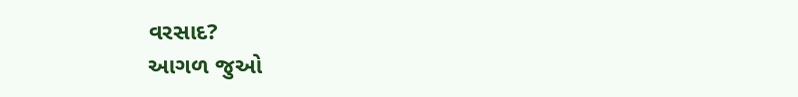વરસાદ?
આગળ જુઓ